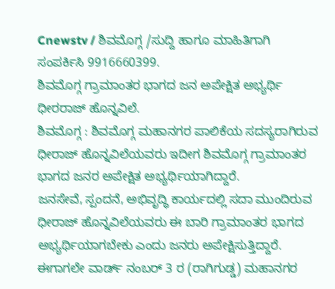Cnewstv / ಶಿವಮೊಗ್ಗ /ಸುದ್ದಿ ಹಾಗೂ ಮಾಹಿತಿಗಾಗಿ ಸಂಪರ್ಕಿಸಿ 9916660399.
ಶಿವಮೊಗ್ಗ ಗ್ರಾಮಾಂತರ ಭಾಗದ ಜನ ಅಪೇಕ್ಷಿತ ಅಭ್ಯರ್ಥಿ ಧೀರರಾಜ್ ಹೊನ್ನವಿಲೆ.
ಶಿವಮೊಗ್ಗ : ಶಿವಮೊಗ್ಗ ಮಹಾನಗರ ಪಾಲಿಕೆಯ ಸದಸ್ಯರಾಗಿರುವ ಧೀರಾಜ್ ಹೊನ್ನವಿಲೆಯವರು ಇದೀಗ ಶಿವಮೊಗ್ಗ ಗ್ರಾಮಾಂತರ ಭಾಗದ ಜನರ ಅಪೇಕ್ಷಿತ ಅಭ್ಯರ್ಥಿಯಾಗಿದ್ದಾರೆ.
ಜನಸೇವೆ, ಸ್ಪಂದನೆ, ಅಭಿವೃದ್ಧಿ ಕಾರ್ಯದಲ್ಲಿ ಸದಾ ಮುಂದಿರುವ ಧೀರಾಜ್ ಹೊನ್ನವಿಲೆಯವರು ಈ ಬಾರಿ ಗ್ರಾಮಾಂತರ ಭಾಗದ ಅಭ್ಯರ್ಥಿಯಾಗಬೇಕು ಎಂದು ಜನರು ಅಪೇಕ್ಷಿಸುತ್ತಿದ್ದಾರೆ. ಈಗಾಗಲೇ ವಾರ್ಡ್ ನಂಬರ್ 3 ರ (ರಾಗಿಗುಡ್ಡ) ಮಹಾನಗರ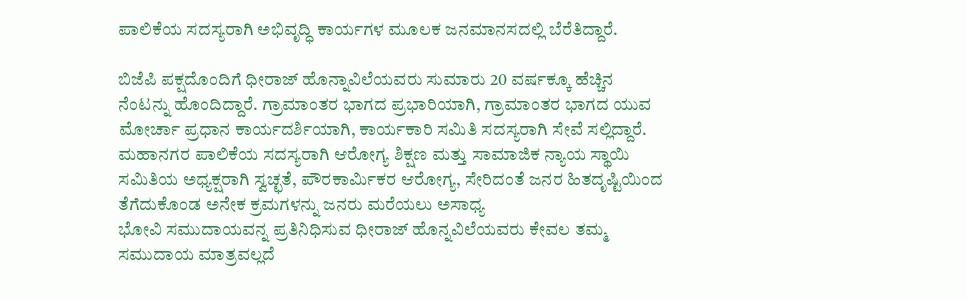ಪಾಲಿಕೆಯ ಸದಸ್ಯರಾಗಿ ಅಭಿವೃದ್ಧಿ ಕಾರ್ಯಗಳ ಮೂಲಕ ಜನಮಾನಸದಲ್ಲಿ ಬೆರೆತಿದ್ದಾರೆ.

ಬಿಜೆಪಿ ಪಕ್ಷದೊಂದಿಗೆ ಧೀರಾಜ್ ಹೊನ್ನಾವಿಲೆಯವರು ಸುಮಾರು 20 ವರ್ಷಕ್ಕೂ ಹೆಚ್ಚಿನ ನೆಂಟನ್ನು ಹೊಂದಿದ್ದಾರೆ. ಗ್ರಾಮಾಂತರ ಭಾಗದ ಪ್ರಭಾರಿಯಾಗಿ, ಗ್ರಾಮಾಂತರ ಭಾಗದ ಯುವ ಮೋರ್ಚಾ ಪ್ರಧಾನ ಕಾರ್ಯದರ್ಶಿಯಾಗಿ, ಕಾರ್ಯಕಾರಿ ಸಮಿತಿ ಸದಸ್ಯರಾಗಿ ಸೇವೆ ಸಲ್ಲಿದ್ದಾರೆ.
ಮಹಾನಗರ ಪಾಲಿಕೆಯ ಸದಸ್ಯರಾಗಿ ಆರೋಗ್ಯ ಶಿಕ್ಷಣ ಮತ್ತು ಸಾಮಾಜಿಕ ನ್ಯಾಯ ಸ್ಥಾಯಿ ಸಮಿತಿಯ ಅಧ್ಯಕ್ಷರಾಗಿ ಸ್ವಚ್ಛತೆ, ಪೌರಕಾರ್ಮಿಕರ ಆರೋಗ್ಯ, ಸೇರಿದಂತೆ ಜನರ ಹಿತದೃಷ್ಟಿಯಿಂದ ತೆಗೆದುಕೊಂಡ ಅನೇಕ ಕ್ರಮಗಳನ್ನು ಜನರು ಮರೆಯಲು ಅಸಾಧ್ಯ
ಭೋವಿ ಸಮುದಾಯವನ್ನ ಪ್ರತಿನಿಧಿಸುವ ಧೀರಾಜ್ ಹೊನ್ನವಿಲೆಯವರು ಕೇವಲ ತಮ್ಮ ಸಮುದಾಯ ಮಾತ್ರವಲ್ಲದೆ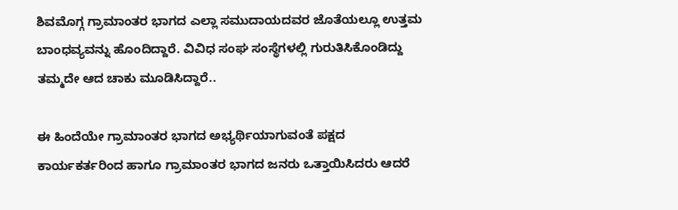ಶಿವಮೊಗ್ಗ ಗ್ರಾಮಾಂತರ ಭಾಗದ ಎಲ್ಲಾ ಸಮುದಾಯದವರ ಜೊತೆಯಲ್ಲೂ ಉತ್ತಮ ಬಾಂಧವ್ಯವನ್ನು ಹೊಂದಿದ್ದಾರೆ. ವಿವಿಧ ಸಂಘ ಸಂಸ್ಥೆಗಳಲ್ಲಿ ಗುರುತಿಸಿಕೊಂಡಿದ್ದು ತಮ್ಮದೇ ಆದ ಚಾಕು ಮೂಡಿಸಿದ್ದಾರೆ..

ಈ ಹಿಂದೆಯೇ ಗ್ರಾಮಾಂತರ ಭಾಗದ ಅಭ್ಯರ್ಥಿಯಾಗುವಂತೆ ಪಕ್ಷದ ಕಾರ್ಯಕರ್ತರಿಂದ ಹಾಗೂ ಗ್ರಾಮಾಂತರ ಭಾಗದ ಜನರು ಒತ್ತಾಯಿಸಿದರು ಆದರೆ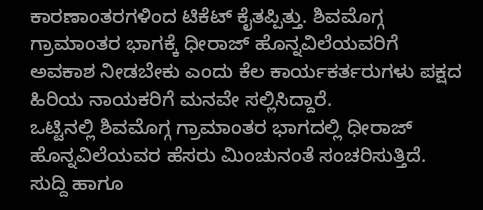ಕಾರಣಾಂತರಗಳಿಂದ ಟಿಕೆಟ್ ಕೈತಪ್ಪಿತ್ತು. ಶಿವಮೊಗ್ಗ ಗ್ರಾಮಾಂತರ ಭಾಗಕ್ಕೆ ಧೀರಾಜ್ ಹೊನ್ನವಿಲೆಯವರಿಗೆ ಅವಕಾಶ ನೀಡಬೇಕು ಎಂದು ಕೆಲ ಕಾರ್ಯಕರ್ತರುಗಳು ಪಕ್ಷದ ಹಿರಿಯ ನಾಯಕರಿಗೆ ಮನವೇ ಸಲ್ಲಿಸಿದ್ದಾರೆ.
ಒಟ್ಟಿನಲ್ಲಿ ಶಿವಮೊಗ್ಗ ಗ್ರಾಮಾಂತರ ಭಾಗದಲ್ಲಿ ಧೀರಾಜ್ ಹೊನ್ನವಿಲೆಯವರ ಹೆಸರು ಮಿಂಚುನಂತೆ ಸಂಚರಿಸುತ್ತಿದೆ.
ಸುದ್ದಿ ಹಾಗೂ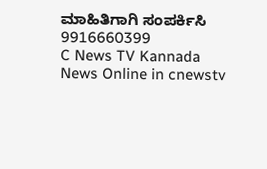ಮಾಹಿತಿಗಾಗಿ ಸಂಪರ್ಕಿಸಿ 9916660399
C News TV Kannada News Online in cnewstv